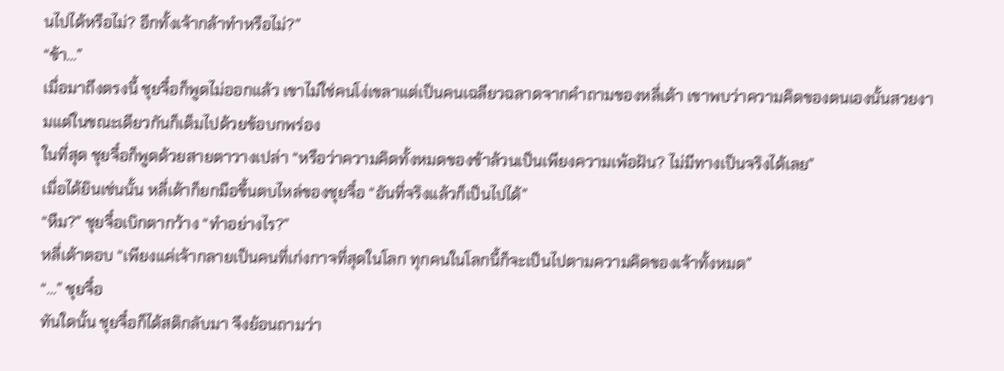นไปได้หรือไม่? อีกทั้งเจ้ากล้าทำหรือไม่?”
“ข้า…”
เมื่อมาถึงตรงนี้ ชุยจื๋อก็พูดไม่ออกแล้ว เขาไม่ใช่คนโง่เขลาแต่เป็นคนเฉลียวฉลาดจากคำถามของหลี่เต้า เขาพบว่าความคิดของตนเองนั้นสวยงามแต่ในขณะเดียวกันก็เต็มไปด้วยข้อบกพร่อง
ในที่สุด ชุยจื๋อก็พูดด้วยสายตาวางเปล่า “หรือว่าความคิดทั้งหมดของข้าล้วนเป็นเพียงความเพ้อฝัน? ไม่มีทางเป็นจริงได้เลย”
เมื่อได้ยินเช่นนั้น หลี่เต้าก็ยกมือขึ้นตบไหล่ของชุยจื๋อ “อันที่จริงแล้วก็เป็นไปได้”
“หืม?” ชุยจื๋อเบิกตากว้าง “ทำอย่างไร?”
หลี่เต้าตอบ “เพียงแค่เจ้ากลายเป็นคนที่เก่งกาจที่สุดในโลก ทุกคนในโลกนี้ก็จะเป็นไปตามความคิดของเจ้าทั้งหมด”
“…” ชุยจื๋อ
ทันใดนั้น ชุยจื๋อก็ได้สติกลับมา จึงย้อนถามว่า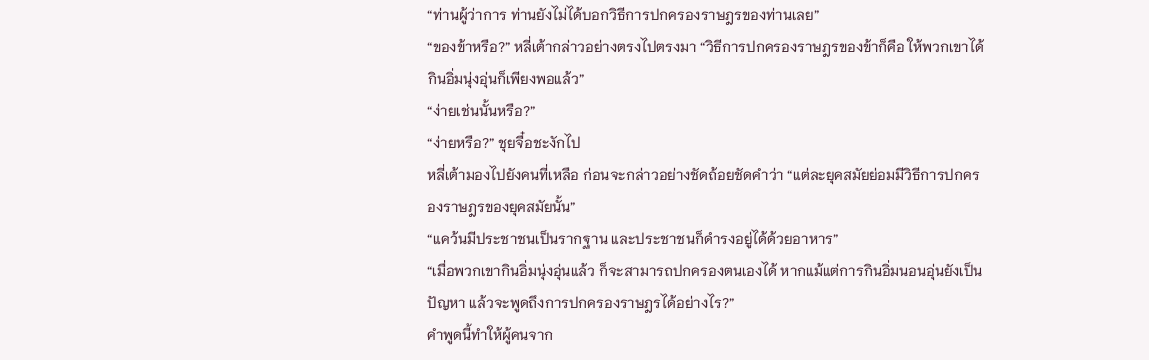“ท่านผู้ว่าการ ท่านยังไม่ได้บอกวิธีการปกครองราษฎรของท่านเลย”
“ของข้าหรือ?” หลี่เต้ากล่าวอย่างตรงไปตรงมา “วิธีการปกครองราษฎรของข้าก็คือ ให้พวกเขาได้กินอิ่มนุ่งอุ่นก็เพียงพอแล้ว”
“ง่ายเช่นนั้นหรือ?”
“ง่ายหรือ?” ชุยจื๋อชะงักไป
หลี่เต้ามองไปยังคนที่เหลือ ก่อนจะกล่าวอย่างชัดถ้อยชัดคำว่า “แต่ละยุคสมัยย่อมมีวิธีการปกครองราษฎรของยุคสมัยนั้น”
“แคว้นมีประชาชนเป็นรากฐาน และประชาชนก็ดำรงอยู่ได้ด้วยอาหาร”
“เมื่อพวกเขากินอิ่มนุ่งอุ่นแล้ว ก็จะสามารถปกครองตนเองได้ หากแม้แต่การกินอิ่มนอนอุ่นยังเป็นปัญหา แล้วจะพูดถึงการปกครองราษฎรได้อย่างไร?”
คำพูดนี้ทำให้ผู้คนจาก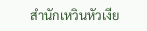สำนักเหวินหัวเงีย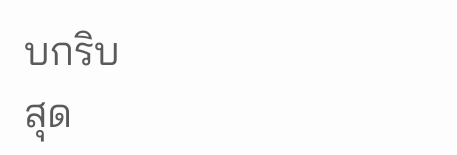บกริบ
สุด